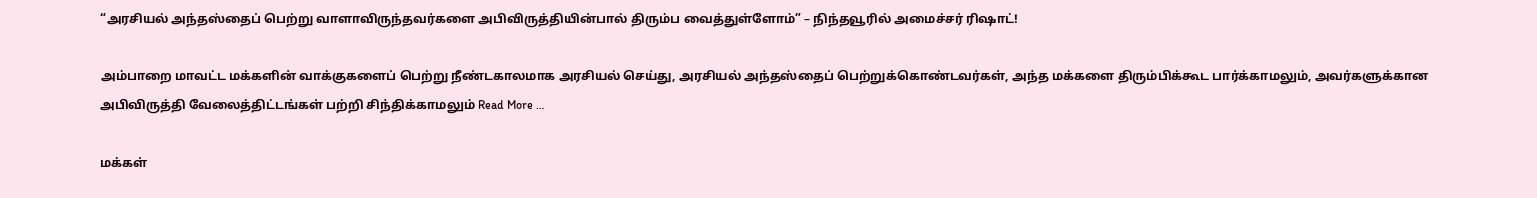“அரசியல் அந்தஸ்தைப் பெற்று வாளாவிருந்தவர்களை அபிவிருத்தியின்பால் திரும்ப வைத்துள்ளோம்” – நிந்தவூரில் அமைச்சர் ரிஷாட்!

அம்பாறை மாவட்ட மக்களின் வாக்குகளைப் பெற்று நீண்டகாலமாக அரசியல் செய்து, அரசியல் அந்தஸ்தைப் பெற்றுக்கொண்டவர்கள், அந்த மக்களை திரும்பிக்கூட பார்க்காமலும், அவர்களுக்கான அபிவிருத்தி வேலைத்திட்டங்கள் பற்றி சிந்திக்காமலும் Read More …

மக்கள்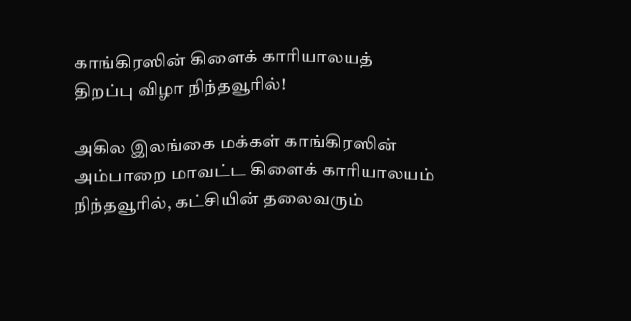காங்கிரஸின் கிளைக் காரியாலயத் திறப்பு விழா நிந்தவூரில்!

அகில இலங்கை மக்கள் காங்கிரஸின் அம்பாறை மாவட்ட கிளைக் காரியாலயம் நிந்தவூரில், கட்சியின் தலைவரும்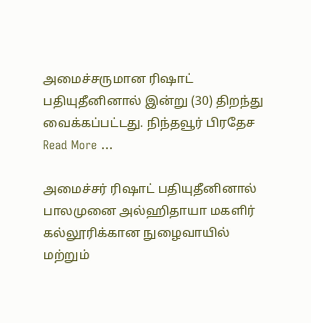அமைச்சருமான ரிஷாட் பதியுதீனினால் இன்று (30) திறந்து வைக்கப்பட்டது. நிந்தவூர் பிரதேச Read More …

அமைச்சர் ரிஷாட் பதியுதீனினால் பாலமுனை அல்ஹிதாயா மகளிர் கல்லூரிக்கான நுழைவாயில் மற்றும்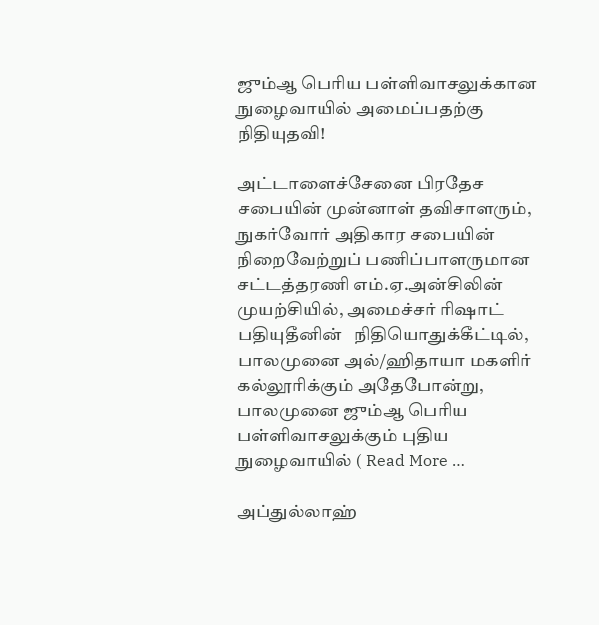ஜும்ஆ பெரிய பள்ளிவாசலுக்கான நுழைவாயில் அமைப்பதற்கு நிதியுதவி!

அட்டாளைச்சேனை பிரதேச சபையின் முன்னாள் தவிசாளரும், நுகர்வோர் அதிகார சபையின் நிறைவேற்றுப் பணிப்பாளருமான சட்டத்தரணி எம்.ஏ.அன்சிலின் முயற்சியில், அமைச்சர் ரிஷாட் பதியுதீனின்   நிதியொதுக்கீட்டில், பாலமுனை அல்/ஹிதாயா மகளிர் கல்லூரிக்கும் அதேபோன்று, பாலமுனை ஜும்ஆ பெரிய பள்ளிவாசலுக்கும் புதிய நுழைவாயில் ( Read More …

அப்துல்லாஹ்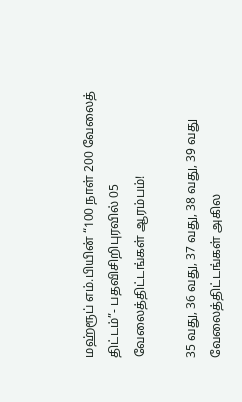மஹ்ரூப் எம்.பியின் “100 நாள் 200 வேலைத் திட்டம்”- பதவிசிறிபுரவில் 05 வேலைத்திட்டங்கள் ஆரம்பம்!

35 வது, 36 வது, 37 வது, 38 வது, 39 வது வேலைத்திட்டங்கள் அகில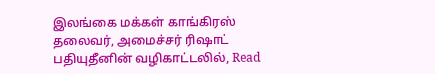இலங்கை மக்கள் காங்கிரஸ் தலைவர், அமைச்சர் ரிஷாட் பதியுதீனின் வழிகாட்டலில், Read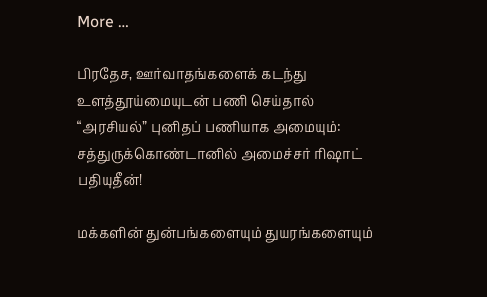More …

பிரதேச, ஊர்வாதங்களைக் கடந்து உளத்தூய்மையுடன் பணி செய்தால் “அரசியல்” புனிதப் பணியாக அமையும்: சத்துருக்கொண்டானில் அமைச்சர் ரிஷாட் பதியுதீன்!

மக்களின் துன்பங்களையும் துயரங்களையும்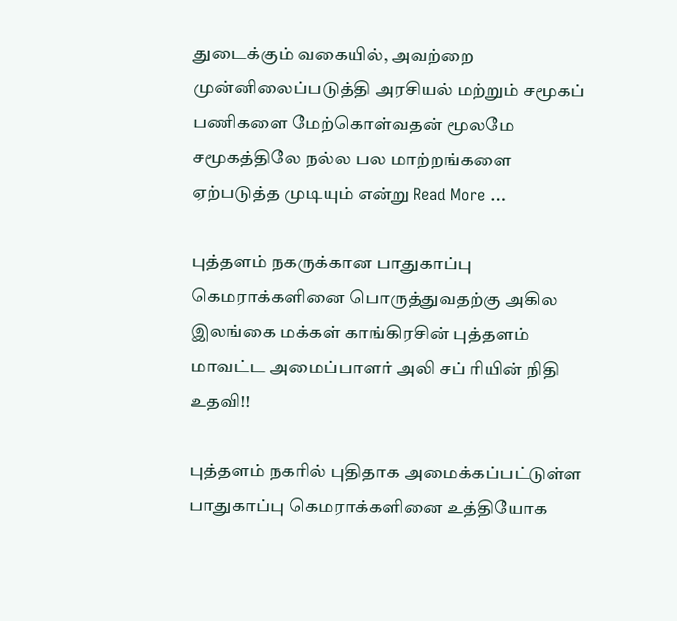துடைக்கும் வகையில், அவற்றை முன்னிலைப்படுத்தி அரசியல் மற்றும் சமூகப் பணிகளை மேற்கொள்வதன் மூலமே சமூகத்திலே நல்ல பல மாற்றங்களை ஏற்படுத்த முடியும் என்று Read More …

புத்தளம் நகருக்கான பாதுகாப்பு கெமராக்களினை பொருத்துவதற்கு அகில இலங்கை மக்கள் காங்கிரசின் புத்தளம் மாவட்ட அமைப்பாளர் அலி சப் ரியின் நிதி உதவி!!

புத்தளம் நகரில் புதிதாக அமைக்கப்பட்டுள்ள பாதுகாப்பு கெமராக்களினை உத்தியோக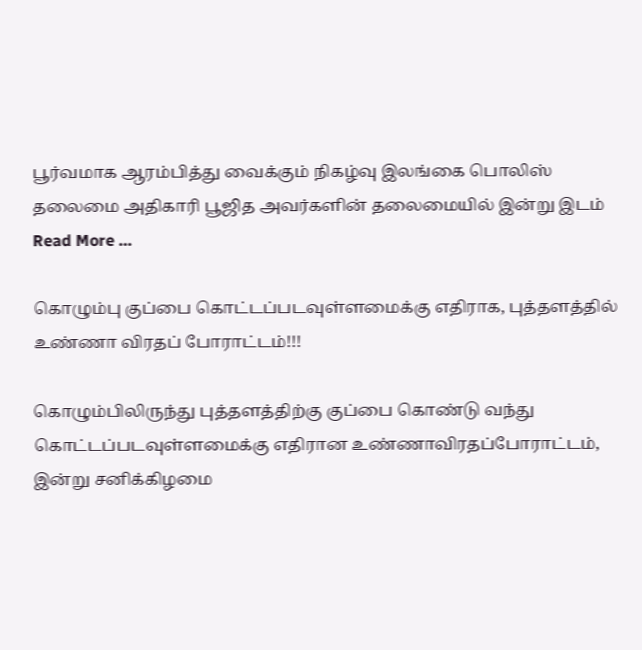பூர்வமாக ஆரம்பித்து வைக்கும் நிகழ்வு இலங்கை பொலிஸ் தலைமை அதிகாரி பூஜித அவர்களின் தலைமையில் இன்று இடம் Read More …

கொழும்பு குப்பை கொட்டப்படவுள்ளமைக்கு எதிராக, புத்தளத்தில் உண்ணா விரதப் போராட்டம்!!!

கொழும்பிலிருந்து புத்தளத்திற்கு குப்பை கொண்டு வந்து கொட்டப்படவுள்ளமைக்கு எதிரான உண்ணாவிரதப்போராட்டம், இன்று சனிக்கிழமை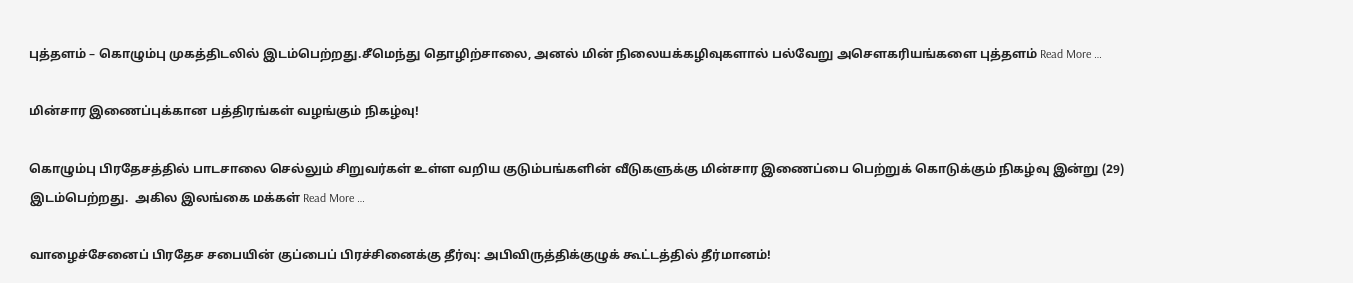புத்தளம் – கொழும்பு முகத்திடலில் இடம்பெற்றது.சீமெந்து தொழிற்சாலை, அனல் மின் நிலையக்கழிவுகளால் பல்வேறு அசௌகரியங்களை புத்தளம் Read More …

மின்சார இணைப்புக்கான பத்திரங்கள் வழங்கும் நிகழ்வு!

கொழும்பு பிரதேசத்தில் பாடசாலை செல்லும் சிறுவர்கள் உள்ள வறிய குடும்பங்களின் வீடுகளுக்கு மின்சார இணைப்பை பெற்றுக் கொடுக்கும் நிகழ்வு இன்று (29) இடம்பெற்றது.  அகில இலங்கை மக்கள் Read More …

வாழைச்சேனைப் பிரதேச சபையின் குப்பைப் பிரச்சினைக்கு தீர்வு: அபிவிருத்திக்குழுக் கூட்டத்தில் தீர்மானம்!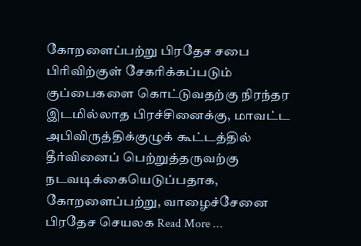கோறளைப்பற்று பிரதேச சபை பிரிவிற்குள் சேகரிக்கப்படும் குப்பைகளை கொட்டுவதற்கு நிரந்தர இடமில்லாத பிரச்சினைக்கு, மாவட்ட அபிவிருத்திக்குழுக் கூட்டத்தில் தீர்வினைப் பெற்றுத்தருவற்கு நடவடிக்கையெடுப்பதாக, கோறளைப்பற்று, வாழைச்சேனை பிரதேச செயலக Read More …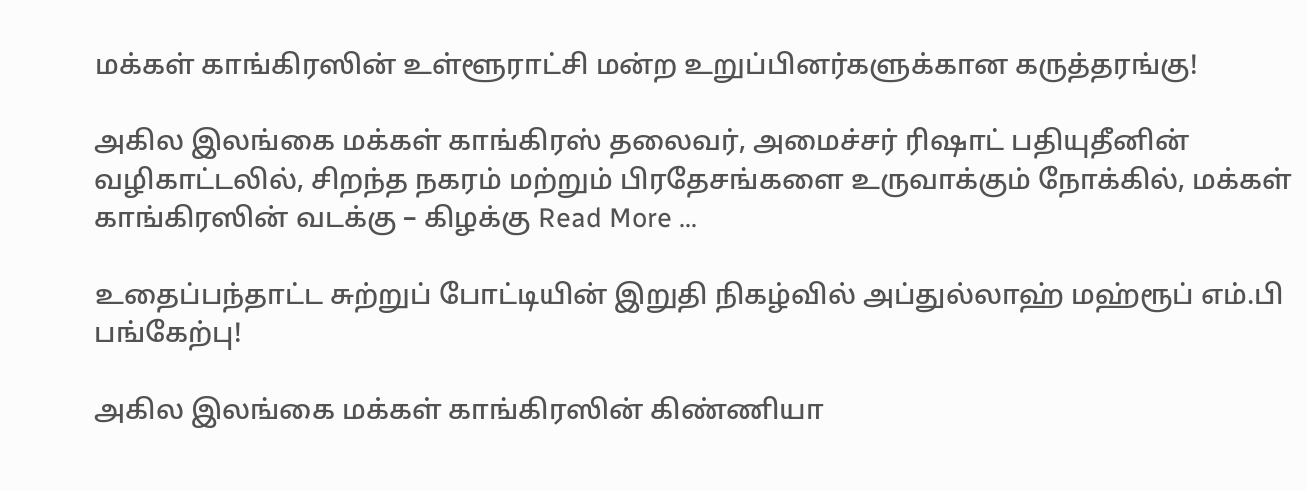மக்கள் காங்கிரஸின் உள்ளூராட்சி மன்ற உறுப்பினர்களுக்கான கருத்தரங்கு!

அகில இலங்கை மக்கள் காங்கிரஸ் தலைவர், அமைச்சர் ரிஷாட் பதியுதீனின் வழிகாட்டலில், சிறந்த நகரம் மற்றும் பிரதேசங்களை உருவாக்கும் நோக்கில், மக்கள் காங்கிரஸின் வடக்கு – கிழக்கு Read More …

உதைப்பந்தாட்ட சுற்றுப் போட்டியின் இறுதி நிகழ்வில் அப்துல்லாஹ் மஹ்ரூப் எம்.பி பங்கேற்பு!

அகில இலங்கை மக்கள் காங்கிரஸின் கிண்ணியா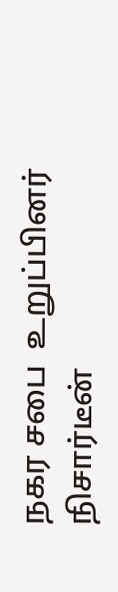நகர சபை  உறுப்பினர் நிசார்டீன்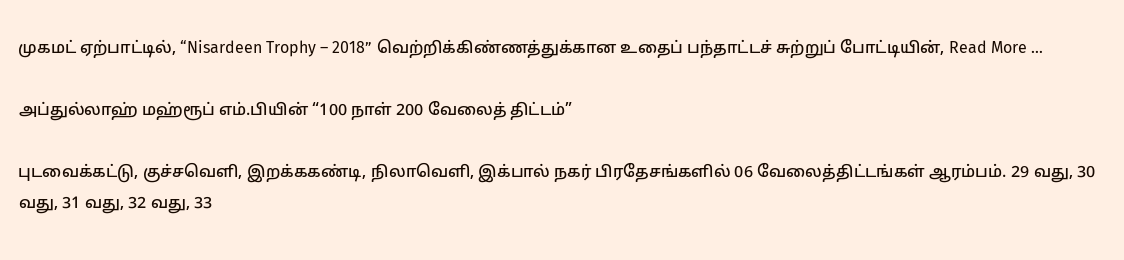முகமட் ஏற்பாட்டில், “Nisardeen Trophy – 2018” வெற்றிக்கிண்ணத்துக்கான உதைப் பந்தாட்டச் சுற்றுப் போட்டியின், Read More …

அப்துல்லாஹ் மஹ்ரூப் எம்.பியின் “100 நாள் 200 வேலைத் திட்டம்”

புடவைக்கட்டு, குச்சவெளி, இறக்ககண்டி, நிலாவெளி, இக்பால் நகர் பிரதேசங்களில் 06 வேலைத்திட்டங்கள் ஆரம்பம். 29 வது, 30 வது, 31 வது, 32 வது, 33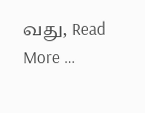வது, Read More …